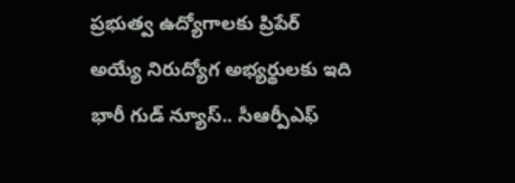ప్రభుత్వ ఉద్యోగాలకు ప్రిపేర్ అయ్యే నిరుద్యోగ అభ్యర్థులకు ఇది భారీ గుడ్ న్యూస్.. సీఆర్పీఎఫ్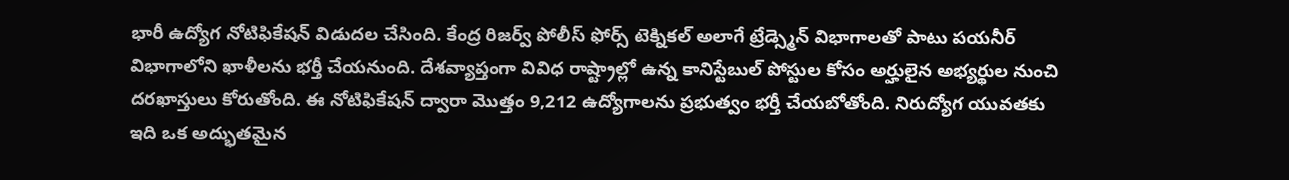భారీ ఉద్యోగ నోటిఫికేషన్ విడుదల చేసింది. కేంద్ర రిజర్వ్ పోలీస్ ఫోర్స్ టెక్నికల్ అలాగే ట్రేడ్స్మెన్ విభాగాలతో పాటు పయనీర్ విభాగాలోని ఖాళీలను భర్తీ చేయనుంది. దేశవ్యాప్తంగా వివిధ రాష్ట్రాల్లో ఉన్న కానిస్టేబుల్ పోస్టుల కోసం అర్హులైన అభ్యర్థుల నుంచి దరఖాస్తులు కోరుతోంది. ఈ నోటిఫికేషన్ ద్వారా మొత్తం 9,212 ఉద్యోగాలను ప్రభుత్వం భర్తీ చేయబోతోంది. నిరుద్యోగ యువతకు ఇది ఒక అద్భుతమైన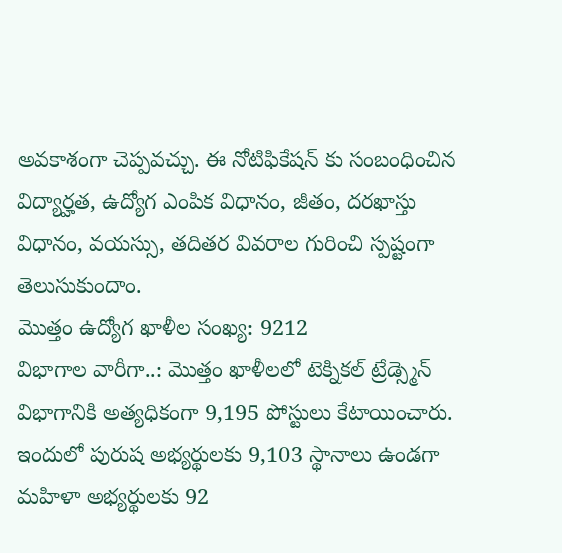అవకాశంగా చెప్పవచ్చు. ఈ నోటిఫికేషన్ కు సంబంధించిన విద్యార్హత, ఉద్యోగ ఎంపిక విధానం, జీతం, దరఖాస్తు విధానం, వయస్సు, తదితర వివరాల గురించి స్పష్టంగా తెలుసుకుందాం.
మొత్తం ఉద్యోగ ఖాళీల సంఖ్య: 9212
విభాగాల వారీగా..: మొత్తం ఖాళీలలో టెక్నికల్ ట్రేడ్స్మెన్ విభాగానికి అత్యధికంగా 9,195 పోస్టులు కేటాయించారు. ఇందులో పురుష అభ్యర్థులకు 9,103 స్థానాలు ఉండగా మహిళా అభ్యర్థులకు 92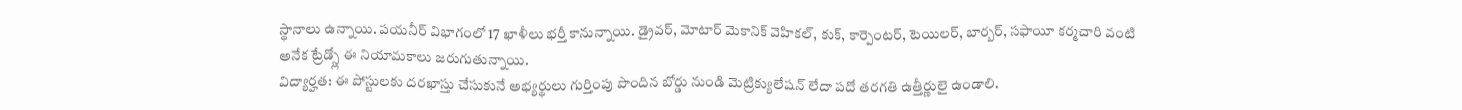స్థానాలు ఉన్నాయి. పయనీర్ విభాగంలో 17 ఖాళీలు భర్తీ కానున్నాయి. డ్రైవర్, మోటార్ మెకానిక్ వెహికల్, కుక్, కార్పెంటర్, టెయిలర్, బార్బర్, సఫాయీ కర్మచారి వంటి అనేక ట్రేడ్స్లో ఈ నియామకాలు జరుగుతున్నాయి.
విద్యార్హత: ఈ పోస్టులకు దరఖాస్తు చేసుకునే అభ్యర్థులు గుర్తింపు పొందిన బోర్డు నుండి మెట్రిక్యులేషన్ లేదా పదో తరగతి ఉత్తీర్ణులై ఉండాలి.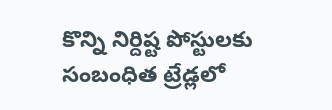కొన్ని నిర్దిష్ట పోస్టులకు సంబంధిత ట్రేడ్లలో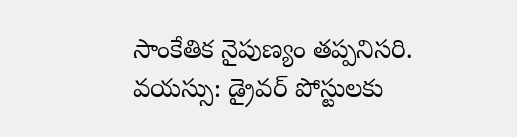సాంకేతిక నైపుణ్యం తప్పనిసరి.
వయస్సు: డ్రైవర్ పోస్టులకు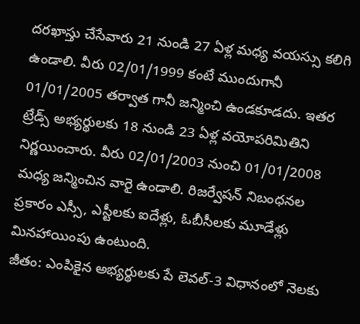దరఖాస్తు చేసేవారు 21 నుండి 27 ఏళ్ల మధ్య వయస్సు కలిగి ఉండాలి. వీరు 02/01/1999 కంటే ముందుగానీ 01/01/2005 తర్వాత గానీ జన్మించి ఉండకూడదు. ఇతర ట్రేడ్స్ అభ్యర్థులకు 18 నుండి 23 ఏళ్ల వయోపరిమితిని నిర్ణయించారు. వీరు 02/01/2003 నుంచి 01/01/2008 మధ్య జన్మించిన వారై ఉండాలి. రిజర్వేషన్ నిబంధనల ప్రకారం ఎస్సీ, ఎస్టీలకు ఐదేళ్లు, ఓబీసీలకు మూడేళ్లు మినహాయింపు ఉంటుంది.
జీతం: ఎంపికైన అభ్యర్థులకు పే లెవల్-3 విధానంలో నెలకు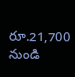రూ.21,700 నుండి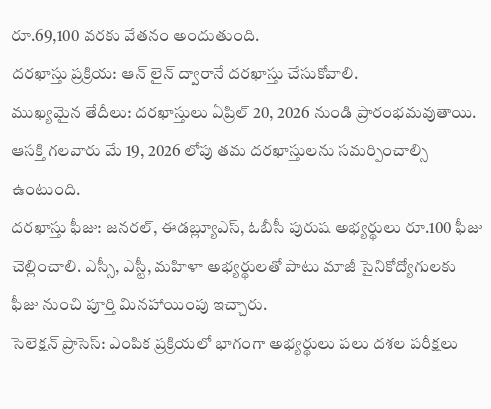రూ.69,100 వరకు వేతనం అందుతుంది.
దరఖాస్తు ప్రక్రియ: ఆన్ లైన్ ద్వారానే దరఖాస్తు చేసుకోవాలి.
ముఖ్యమైన తేదీలు: దరఖాస్తులు ఏప్రిల్ 20, 2026 నుండి ప్రారంభమవుతాయి. ఆసక్తి గలవారు మే 19, 2026 లోపు తమ దరఖాస్తులను సమర్పించాల్సి ఉంటుంది.
దరఖాస్తు ఫీజు: జనరల్, ఈడబ్ల్యూఎస్, ఓబీసీ పురుష అభ్యర్థులు రూ.100 ఫీజు చెల్లించాలి. ఎస్సీ, ఎస్టీ, మహిళా అభ్యర్థులతో పాటు మాజీ సైనికోద్యోగులకు ఫీజు నుంచి పూర్తి మినహాయింపు ఇచ్చారు.
సెలెక్షన్ ప్రాసెస్: ఎంపిక ప్రక్రియలో భాగంగా అభ్యర్థులు పలు దశల పరీక్షలు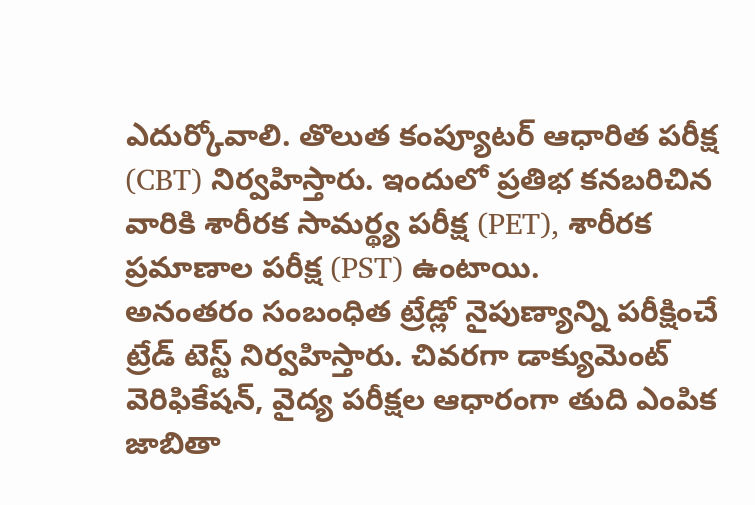ఎదుర్కోవాలి. తొలుత కంప్యూటర్ ఆధారిత పరీక్ష (CBT) నిర్వహిస్తారు. ఇందులో ప్రతిభ కనబరిచిన వారికి శారీరక సామర్థ్య పరీక్ష (PET), శారీరక ప్రమాణాల పరీక్ష (PST) ఉంటాయి.
అనంతరం సంబంధిత ట్రేడ్లో నైపుణ్యాన్ని పరీక్షించే ట్రేడ్ టెస్ట్ నిర్వహిస్తారు. చివరగా డాక్యుమెంట్ వెరిఫికేషన్, వైద్య పరీక్షల ఆధారంగా తుది ఎంపిక జాబితా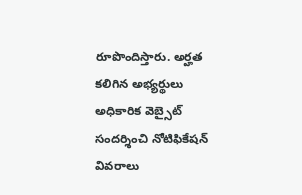రూపొందిస్తారు. అర్హత కలిగిన అభ్యర్థులు అధికారిక వెబ్సైట్ సందర్శించి నోటిఫికేషన్ వివరాలు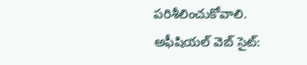పరిశీలించుకోవాలి.
అఫీషియల్ వెబ్ సైట్: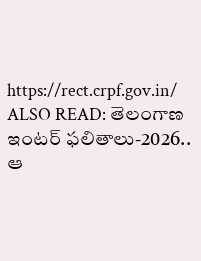https://rect.crpf.gov.in/
ALSO READ: తెలంగాణ ఇంటర్ ఫలితాలు-2026.. ఆ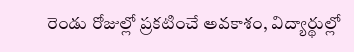రెండు రోజుల్లో ప్రకటించే అవకాశం, విద్యార్థుల్లో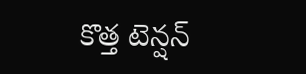కొత్త టెన్షన్